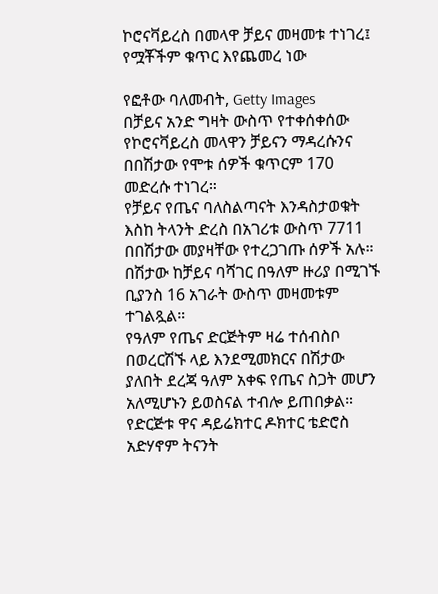ኮሮናቫይረስ በመላዋ ቻይና መዛመቱ ተነገረ፤ የሟቾችም ቁጥር እየጨመረ ነው

የፎቶው ባለመብት, Getty Images
በቻይና አንድ ግዛት ውስጥ የተቀሰቀሰው የኮሮናቫይረስ መላዋን ቻይናን ማዳረሱንና በበሽታው የሞቱ ሰዎች ቁጥርም 170 መድረሱ ተነገረ።
የቻይና የጤና ባለስልጣናት እንዳስታወቁት እስከ ትላንት ድረስ በአገሪቱ ውስጥ 7711 በበሽታው መያዛቸው የተረጋገጡ ሰዎች አሉ።
በሽታው ከቻይና ባሻገር በዓለም ዙሪያ በሚገኙ ቢያንስ 16 አገራት ውስጥ መዛመቱም ተገልጿል።
የዓለም የጤና ድርጅትም ዛሬ ተሰብስቦ በወረርሽኙ ላይ እንደሚመክርና በሽታው ያለበት ደረጃ ዓለም አቀፍ የጤና ስጋት መሆን አለሚሆኑን ይወስናል ተብሎ ይጠበቃል።
የድርጅቱ ዋና ዳይሬክተር ዶክተር ቴድሮስ አድሃኖም ትናንት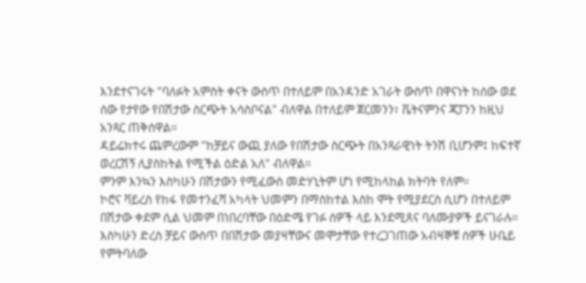እንደተናገሩት "ባለፉት አምስት ቀናት ውስጥ በተለይም በአንዳንድ አገራት ውስጥ በዋናነት ከሰው ወደ ሰው የታየው የበሽታው ስርጭት አሳስቦናል" ብለዋል በተለይም ጀርመንን፣ ቬትናምንና ጃፓንን ከዚህ አንጻር ጠቅሰዋል።
ዳይሬክተሩ ጨምረውም "ከቻይና ውጪ ያለው የበሽታው ስርጭት በአንጻራዊነት ትንሽ ቢሆንም፤ ከፍተኛ ወረርሽኝ ሊያስከትል የሚችል ዕድል አለ" ብለዋል።
ምንም እንኳን እስካሁን በሽታውን የሚፈውስ መድሃኒትም ሆነ የሚከላከል ክትባት የለም።
ኮሮና ቫይረስ የከፋ የመተንፈሻ አካላት ህመምን በማስከተል እስከ ሞት የሚያደርስ ሲሆን በተለይም በሽታው ቀደም ሲል ህመም በነበረባቸው በዕድሜ የገፉ ሰዎች ላይ እንደሚጸና ባለሙያዎች ይናገራሉ።
እስካሁን ድረስ ቻይና ውስጥ በበሽታው መያዛቸውና መሞታቸው የተረጋገጠው አብዛኞቹ ሰዎች ሁቤይ የምትባለው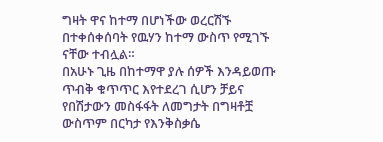ግዛት ዋና ከተማ በሆነችው ወረርሽኙ በተቀሰቀሰባት የዉሃን ከተማ ውስጥ የሚገኙ ናቸው ተብሏል።
በአሁኑ ጊዜ በከተማዋ ያሉ ሰዎች እንዳይወጡ ጥብቅ ቁጥጥር እየተደረገ ሲሆን ቻይና የበሽታውን መስፋፋት ለመግታት በግዛቶቿ ውስጥም በርካታ የእንቅስቃሴ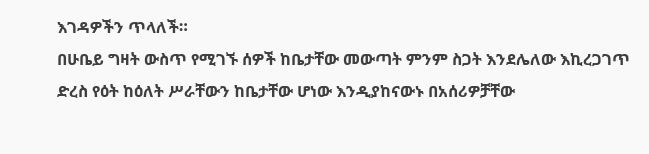እገዳዎችን ጥላለች።
በሁቤይ ግዛት ውስጥ የሚገኙ ሰዎች ከቤታቸው መውጣት ምንም ስጋት እንደሌለው እኪረጋገጥ ድረስ የዕት ከዕለት ሥራቸውን ከቤታቸው ሆነው እንዲያከናውኑ በአሰሪዎቻቸው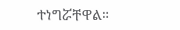ተነግሯቸዋል።